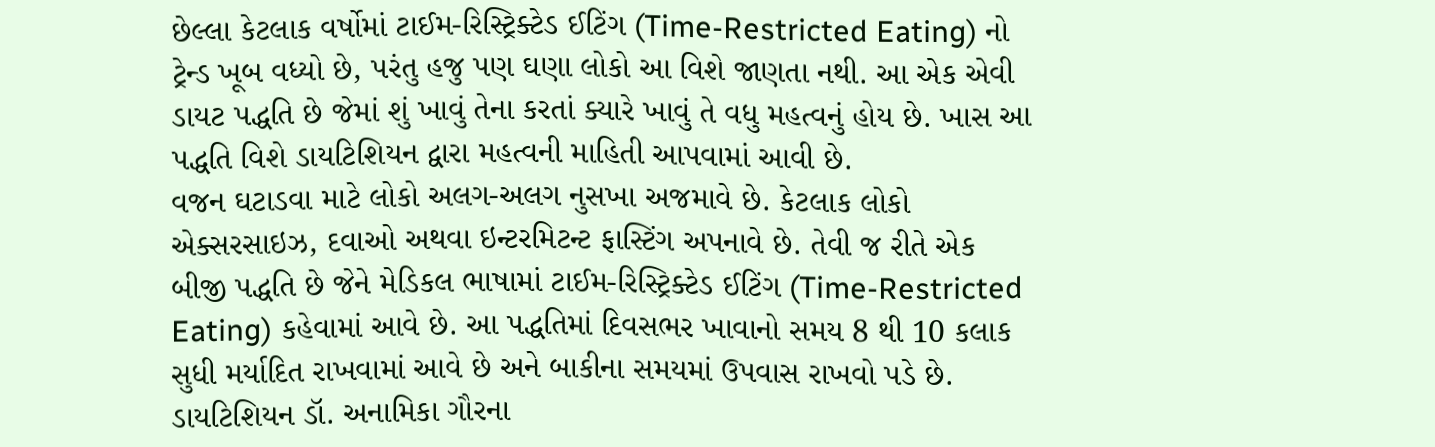છેલ્લા કેટલાક વર્ષોમાં ટાઈમ-રિસ્ટ્રિક્ટેડ ઈટિંગ (Time-Restricted Eating) નો ટ્રેન્ડ ખૂબ વધ્યો છે, પરંતુ હજુ પણ ઘણા લોકો આ વિશે જાણતા નથી. આ એક એવી ડાયટ પદ્ધતિ છે જેમાં શું ખાવું તેના કરતાં ક્યારે ખાવું તે વધુ મહત્વનું હોય છે. ખાસ આ પદ્ધતિ વિશે ડાયટિશિયન દ્વારા મહત્વની માહિતી આપવામાં આવી છે.
વજન ઘટાડવા માટે લોકો અલગ-અલગ નુસખા અજમાવે છે. કેટલાક લોકો એક્સરસાઇઝ, દવાઓ અથવા ઇન્ટરમિટન્ટ ફાસ્ટિંગ અપનાવે છે. તેવી જ રીતે એક બીજી પદ્ધતિ છે જેને મેડિકલ ભાષામાં ટાઈમ-રિસ્ટ્રિક્ટેડ ઈટિંગ (Time-Restricted Eating) કહેવામાં આવે છે. આ પદ્ધતિમાં દિવસભર ખાવાનો સમય 8 થી 10 કલાક સુધી મર્યાદિત રાખવામાં આવે છે અને બાકીના સમયમાં ઉપવાસ રાખવો પડે છે.
ડાયટિશિયન ડૉ. અનામિકા ગૌરના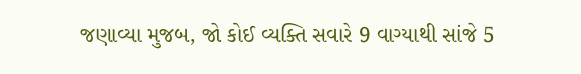જણાવ્યા મુજબ, જો કોઈ વ્યક્તિ સવારે 9 વાગ્યાથી સાંજે 5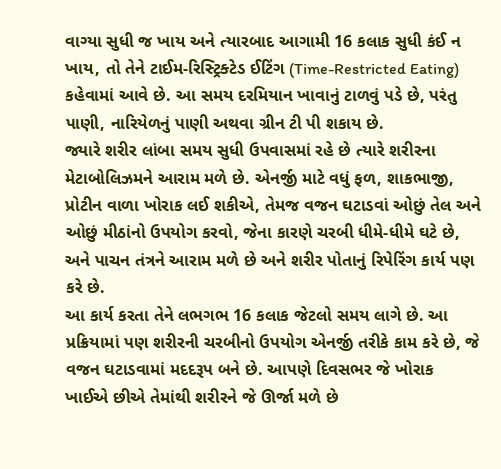વાગ્યા સુધી જ ખાય અને ત્યારબાદ આગામી 16 કલાક સુધી કંઈ ન ખાય, તો તેને ટાઈમ-રિસ્ટ્રિક્ટેડ ઈટિંગ (Time-Restricted Eating) કહેવામાં આવે છે. આ સમય દરમિયાન ખાવાનું ટાળવું પડે છે, પરંતુ પાણી, નારિયેળનું પાણી અથવા ગ્રીન ટી પી શકાય છે.
જ્યારે શરીર લાંબા સમય સુધી ઉપવાસમાં રહે છે ત્યારે શરીરના મેટાબોલિઝમને આરામ મળે છે. એનર્જી માટે વધું ફળ, શાકભાજી, પ્રોટીન વાળા ખોરાક લઈ શકીએ, તેમજ વજન ઘટાડવાં ઓછું તેલ અને ઓછું મીઠાંનો ઉપયોગ કરવો, જેના કારણે ચરબી ધીમે-ધીમે ઘટે છે, અને પાચન તંત્રને આરામ મળે છે અને શરીર પોતાનું રિપેરિંગ કાર્ય પણ કરે છે.
આ કાર્ય કરતા તેને લભગભ 16 કલાક જેટલો સમય લાગે છે. આ પ્રક્રિયામાં પણ શરીરની ચરબીનો ઉપયોગ એનર્જી તરીકે કામ કરે છે, જે વજન ઘટાડવામાં મદદરૂપ બને છે. આપણે દિવસભર જે ખોરાક ખાઈએ છીએ તેમાંથી શરીરને જે ઊર્જા મળે છે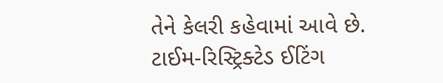તેને કેલરી કહેવામાં આવે છે.
ટાઈમ-રિસ્ટ્રિક્ટેડ ઈટિંગ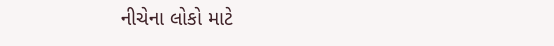નીચેના લોકો માટે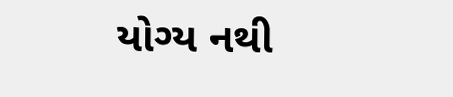યોગ્ય નથી